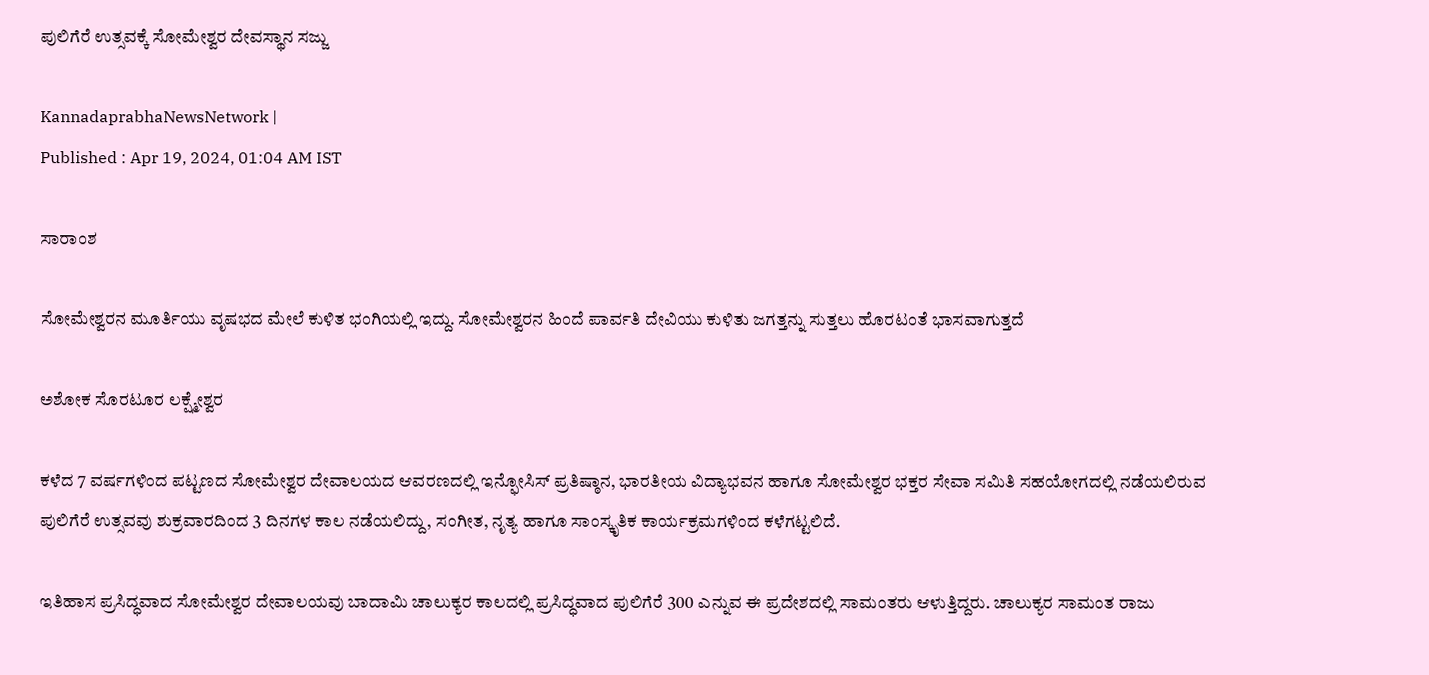ಪುಲಿಗೆರೆ ಉತ್ಸವಕ್ಕೆ ಸೋಮೇಶ್ವರ ದೇವಸ್ಥಾನ ಸಜ್ಜು

KannadaprabhaNewsNetwork |
Published : Apr 19, 2024, 01:04 AM IST

ಸಾರಾಂಶ

ಸೋಮೇಶ್ವರನ ಮೂರ್ತಿಯು ವೃಷಭದ ಮೇಲೆ ಕುಳಿತ ಭಂಗಿಯಲ್ಲಿ ಇದ್ದು. ಸೋಮೇಶ್ವರನ ಹಿಂದೆ ಪಾರ್ವತಿ ದೇವಿಯು ಕುಳಿತು ಜಗತ್ತನ್ನು ಸುತ್ತಲು ಹೊರಟಂತೆ ಭಾಸವಾಗುತ್ತದೆ

ಅಶೋಕ ಸೊರಟೂರ ಲಕ್ಷ್ಮೇಶ್ವರ

ಕಳೆದ 7 ವರ್ಷಗಳಿಂದ ಪಟ್ಟಣದ ಸೋಮೇಶ್ವರ ದೇವಾಲಯದ ಆವರಣದಲ್ಲಿ ಇನ್ಫೋಸಿಸ್ ಪ್ರತಿಷ್ಠಾನ, ಭಾರತೀಯ ವಿದ್ಯಾಭವನ ಹಾಗೂ ಸೋಮೇಶ್ವರ ಭಕ್ತರ ಸೇವಾ ಸಮಿತಿ ಸಹಯೋಗದಲ್ಲಿ ನಡೆಯಲಿರುವ ಪುಲಿಗೆರೆ ಉತ್ಸವವು ಶುಕ್ರವಾರದಿಂದ 3 ದಿನಗಳ ಕಾಲ ನಡೆಯಲಿದ್ದು, ಸಂಗೀತ, ನೃತ್ಯ ಹಾಗೂ ಸಾಂಸ್ಕೃತಿಕ ಕಾರ್ಯಕ್ರಮಗಳಿಂದ ಕಳೆಗಟ್ಟಲಿದೆ.

ಇತಿಹಾಸ ಪ್ರಸಿದ್ಧವಾದ ಸೋಮೇಶ್ವರ ದೇವಾಲಯವು ಬಾದಾಮಿ ಚಾಲುಕ್ಯರ ಕಾಲದಲ್ಲಿ ಪ್ರಸಿದ್ಧವಾದ ಪುಲಿಗೆರೆ 300 ಎನ್ನುವ ಈ ಪ್ರದೇಶದಲ್ಲಿ ಸಾಮಂತರು ಆಳುತ್ತಿದ್ದರು. ಚಾಲುಕ್ಯರ ಸಾಮಂತ ರಾಜು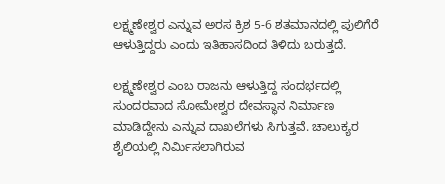ಲಕ್ಷ್ಮಣೇಶ್ವರ ಎನ್ನುವ ಅರಸ ಕ್ರಿಶ 5-6 ಶತಮಾನದಲ್ಲಿ ಪುಲಿಗೆರೆ ಆಳುತ್ತಿದ್ದರು ಎಂದು ಇತಿಹಾಸದಿಂದ ತಿಳಿದು ಬರುತ್ತದೆ.

ಲಕ್ಷ್ಮಣೇಶ್ವರ ಎಂಬ ರಾಜನು ಆಳುತ್ತಿದ್ದ ಸಂದರ್ಭದಲ್ಲಿ ಸುಂದರವಾದ ಸೋಮೇಶ್ವರ ದೇವಸ್ಥಾನ ನಿರ್ಮಾಣ ಮಾಡಿದ್ದೇನು ಎನ್ನುವ ದಾಖಲೆಗಳು ಸಿಗುತ್ತವೆ. ಚಾಲುಕ್ಯರ ಶೈಲಿಯಲ್ಲಿ ನಿರ್ಮಿಸಲಾಗಿರುವ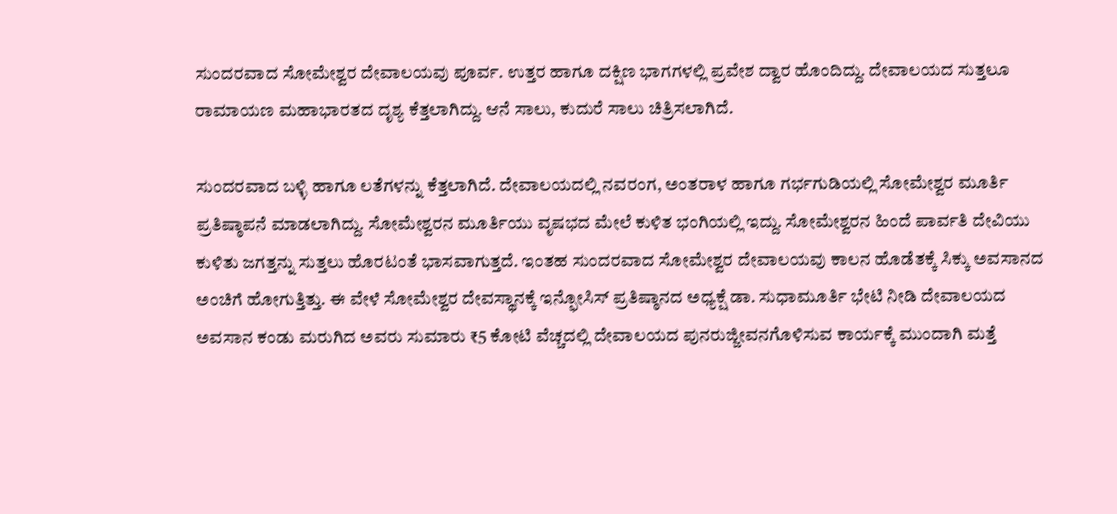ಸುಂದರವಾದ ಸೋಮೇಶ್ವರ ದೇವಾಲಯವು ಪೂರ್ವ. ಉತ್ತರ ಹಾಗೂ ದಕ್ಷಿಣ ಭಾಗಗಳಲ್ಲಿ ಪ್ರವೇಶ ದ್ವಾರ ಹೊಂದಿದ್ದು. ದೇವಾಲಯದ ಸುತ್ತಲೂ ರಾಮಾಯಣ ಮಹಾಭಾರತದ ದೃಶ್ಯ ಕೆತ್ತಲಾಗಿದ್ದು. ಆನೆ ಸಾಲು, ಕುದುರೆ ಸಾಲು ಚಿತ್ರಿಸಲಾಗಿದೆ.

ಸುಂದರವಾದ ಬಳ್ಳಿ ಹಾಗೂ ಲತೆಗಳನ್ನು ಕೆತ್ತಲಾಗಿದೆ. ದೇವಾಲಯದಲ್ಲಿ ನವರಂಗ, ಅಂತರಾಳ ಹಾಗೂ ಗರ್ಭಗುಡಿಯಲ್ಲಿ ಸೋಮೇಶ್ವರ ಮೂರ್ತಿ ಪ್ರತಿಷ್ಠಾಪನೆ ಮಾಡಲಾಗಿದ್ದು. ಸೋಮೇಶ್ವರನ ಮೂರ್ತಿಯು ವೃಷಭದ ಮೇಲೆ ಕುಳಿತ ಭಂಗಿಯಲ್ಲಿ ಇದ್ದು. ಸೋಮೇಶ್ವರನ ಹಿಂದೆ ಪಾರ್ವತಿ ದೇವಿಯು ಕುಳಿತು ಜಗತ್ತನ್ನು ಸುತ್ತಲು ಹೊರಟಂತೆ ಭಾಸವಾಗುತ್ತದೆ. ಇಂತಹ ಸುಂದರವಾದ ಸೋಮೇಶ್ವರ ದೇವಾಲಯವು ಕಾಲನ ಹೊಡೆತಕ್ಕೆ ಸಿಕ್ಕು ಅವಸಾನದ ಅಂಚಿಗೆ ಹೋಗುತ್ತಿತ್ತು. ಈ ವೇಳೆ ಸೋಮೇಶ್ವರ ದೇವಸ್ಥಾನಕ್ಕೆ ಇನ್ಫೋಸಿಸ್ ಪ್ರತಿಷ್ಠಾನದ ಅಧ್ಯಕ್ಷೆ ಡಾ. ಸುಧಾಮೂರ್ತಿ ಭೇಟಿ ನೀಡಿ ದೇವಾಲಯದ ಅವಸಾನ ಕಂಡು ಮರುಗಿದ ಅವರು ಸುಮಾರು ₹5 ಕೋಟಿ ವೆಚ್ಚದಲ್ಲಿ ದೇವಾಲಯದ ಪುನರುಜ್ಜೀವನಗೊಳಿಸುವ ಕಾರ್ಯಕ್ಕೆ ಮುಂದಾಗಿ ಮತ್ತೆ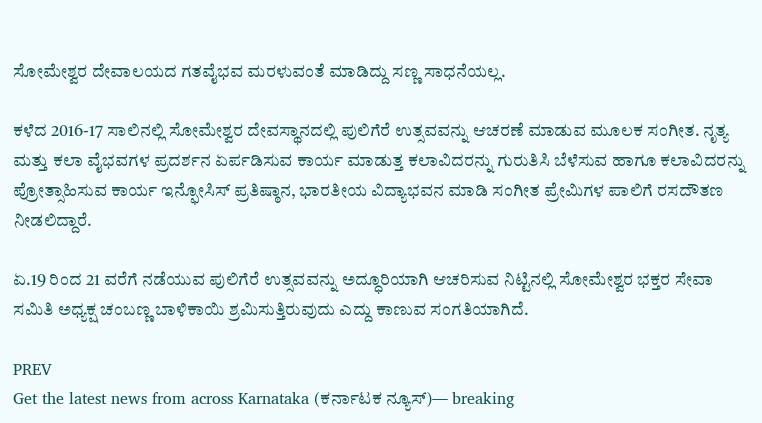ಸೋಮೇಶ್ವರ ದೇವಾಲಯದ ಗತವೈಭವ ಮರಳುವಂತೆ ಮಾಡಿದ್ದು ಸಣ್ಣ ಸಾಧನೆಯಲ್ಲ.

ಕಳೆದ 2016-17 ಸಾಲಿನಲ್ಲಿ ಸೋಮೇಶ್ವರ ದೇವಸ್ಥಾನದಲ್ಲಿ ಪುಲಿಗೆರೆ ಉತ್ಸವವನ್ನು ಆಚರಣೆ ಮಾಡುವ ಮೂಲಕ ಸಂಗೀತ. ನೃತ್ಯ ಮತ್ತು ಕಲಾ ವೈಭವಗಳ ಪ್ರದರ್ಶನ ಏರ್ಪಡಿಸುವ ಕಾರ್ಯ ಮಾಡುತ್ತ ಕಲಾವಿದರನ್ನು ಗುರುತಿಸಿ ಬೆಳೆಸುವ ಹಾಗೂ ಕಲಾವಿದರನ್ನು ಪ್ರೋತ್ಸಾಹಿಸುವ ಕಾರ್ಯ ಇನ್ಫೋಸಿಸ್ ಪ್ರತಿಷ್ಠಾನ, ಭಾರತೀಯ ವಿದ್ಯಾಭವನ ಮಾಡಿ ಸಂಗೀತ ಪ್ರೇಮಿಗಳ ಪಾಲಿಗೆ ರಸದೌತಣ ನೀಡಲಿದ್ದಾರೆ.

ಏ.19 ರಿಂದ 21 ವರೆಗೆ ನಡೆಯುವ ಪುಲಿಗೆರೆ ಉತ್ಸವವನ್ನು ಅದ್ಧೂರಿಯಾಗಿ ಆಚರಿಸುವ ನಿಟ್ಟಿನಲ್ಲಿ ಸೋಮೇಶ್ವರ ಭಕ್ತರ ಸೇವಾ ಸಮಿತಿ ಅಧ್ಯಕ್ಷ ಚಂಬಣ್ಣ ಬಾಳಿಕಾಯಿ ಶ್ರಮಿಸುತ್ತಿರುವುದು ಎದ್ದು ಕಾಣುವ ಸಂಗತಿಯಾಗಿದೆ.

PREV
Get the latest news from across Karnataka (ಕರ್ನಾಟಕ ನ್ಯೂಸ್)— breaking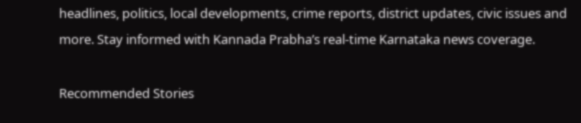headlines, politics, local developments, crime reports, district updates, civic issues and more. Stay informed with Kannada Prabha’s real‑time Karnataka news coverage.

Recommended Stories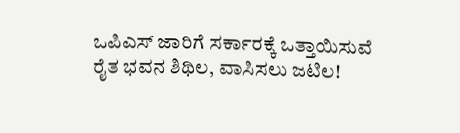ಒಪಿಎಸ್‌ ಜಾರಿಗೆ ಸರ್ಕಾರಕ್ಕೆ ಒತ್ತಾಯಿಸುವೆ
ರೈತ ಭವನ ಶಿಥಿಲ, ವಾಸಿಸಲು ಜಟಿಲ!